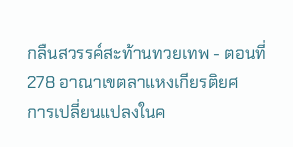กลืนสวรรค์สะท้านทวยเทพ - ตอนที่ 278 อาณาเขตลาแหงเกียรติยศ
การเปลี่ยนแปลงในค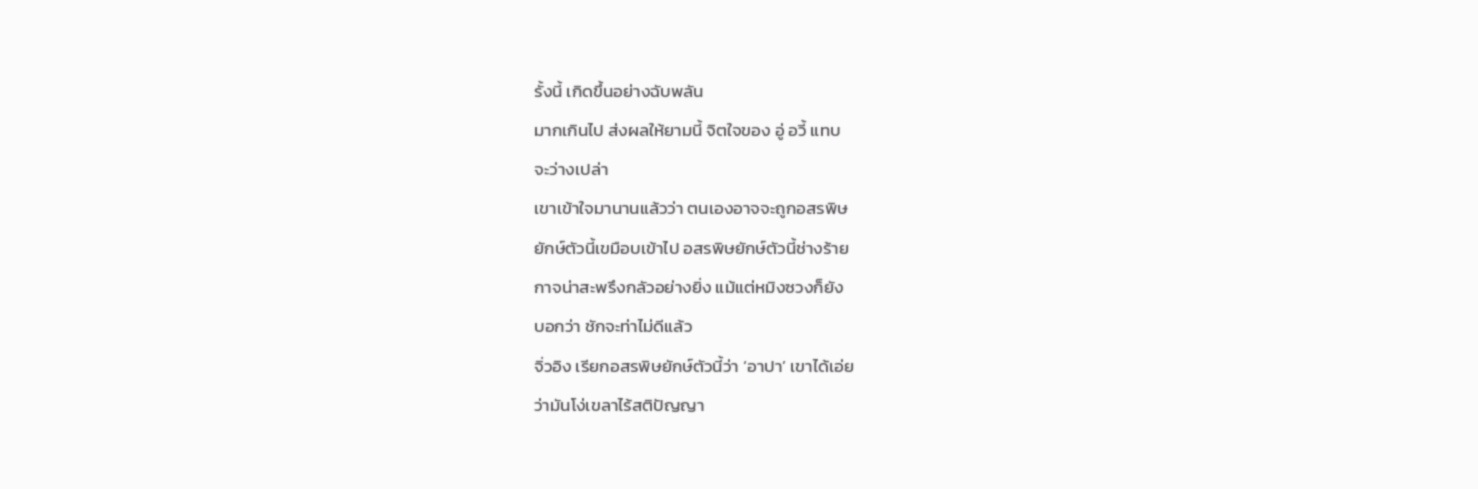รั้งนี้ เกิดขึ้นอย่างฉับพลัน
มากเกินไป ส่งผลให้ยามนี้ จิตใจของ อู่ อวี้ แทบ
จะว่างเปล่า
เขาเข้าใจมานานแล้วว่า ตนเองอาจจะถูกอสรพิษ
ยักษ์ตัวนี้เขมือบเข้าไป อสรพิษยักษ์ตัวนี้ช่างร้าย
กาจน่าสะพรึงกลัวอย่างยิ่ง แม้แต่หมิงซวงก็ยัง
บอกว่า ชักจะท่าไม่ดีแล้ว
จิ่วอิง เรียกอสรพิษยักษ์ตัวนี้ว่า ‘อาปา’ เขาได้เอ่ย
ว่ามันโง่เขลาไร้สติปัญญา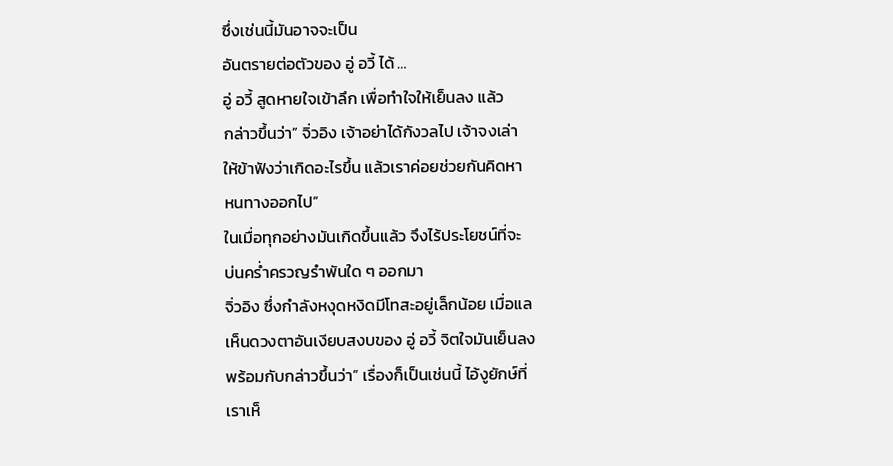ซึ่งเช่นนี้มันอาจจะเป็น
อันตรายต่อตัวของ อู่ อวี้ ได้ …
อู่ อวี้ สูดหายใจเข้าลึก เพื่อทำใจให้เย็นลง แล้ว
กล่าวขึ้นว่า” จิ่วอิง เจ้าอย่าได้กังวลไป เจ้าจงเล่า
ให้ข้าฟังว่าเกิดอะไรขึ้น แล้วเราค่อยช่วยกันคิดหา
หนทางออกไป”
ในเมื่อทุกอย่างมันเกิดขึ้นแล้ว จึงไร้ประโยชน์ที่จะ
บ่นคร่ำครวญรำพันใด ๆ ออกมา
จิ่วอิง ซึ่งกำลังหงุดหงิดมีโทสะอยู่เล็กน้อย เมื่อแล
เห็นดวงตาอันเงียบสงบของ อู่ อวี้ จิตใจมันเย็นลง
พร้อมกับกล่าวขึ้นว่า” เรื่องก็เป็นเช่นนี้ ไอ้งูยักษ์ที่
เราเห็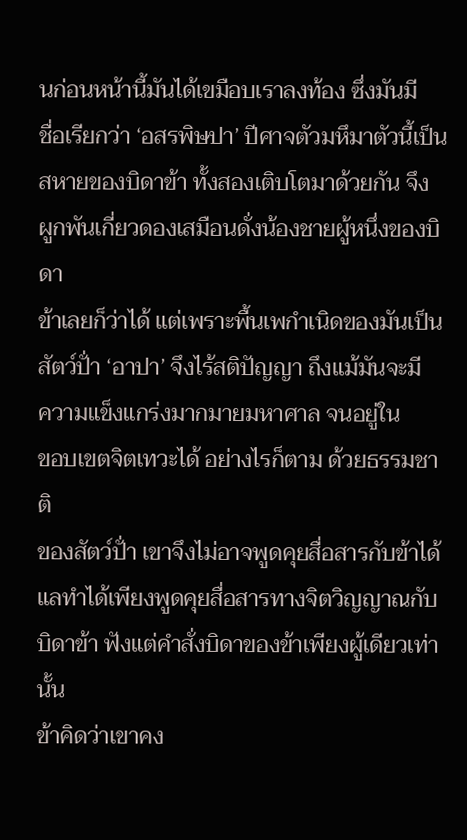นก่อนหน้านี้มันได้เขมือบเราลงท้อง ซึ่งมันมี
ชื่อเรียกว่า ‘อสรพิษปา’ ปีศาจตัวมหึมาตัวนี้เป็น
สหายของบิดาข้า ทั้งสองเติบโตมาด้วยกัน จึง
ผูกพันเกี่ยวดองเสมือนดั่งน้องชายผู้หนึ่งของบิดา
ข้าเลยก็ว่าได้ แต่เพราะพื้นเพกำเนิดของมันเป็น
สัตว์ปั่า ‘อาปา’ จึงไร้สติปัญญา ถึงแม้มันจะมี
ความแข็งแกร่งมากมายมหาศาล จนอยู่ใน
ขอบเขตจิตเทวะได้ อย่างไรก็ตาม ด้วยธรรมชาติ
ของสัตว์ปั่า เขาจึงไม่อาจพูดคุยสื่อสารกับข้าได้
แลทำได้เพียงพูดคุยสื่อสารทางจิตวิญญาณกับ
บิดาข้า ฟังแต่คำสั่งบิดาของข้าเพียงผู้เดียวเท่านั้น
ข้าคิดว่าเขาคง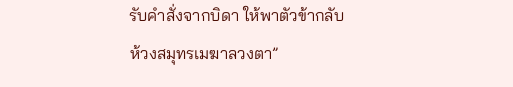รับคำสั่งจากบิดา ให้พาตัวข้ากลับ
ห้วงสมุทรเมฆาลวงตา”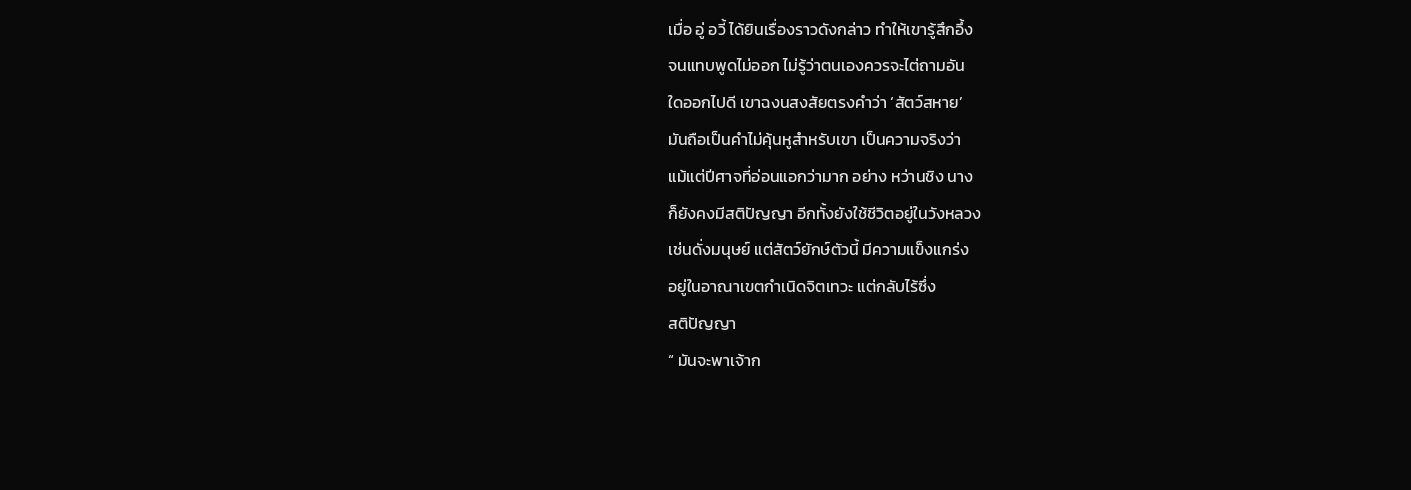เมื่อ อู่ อวี้ ได้ยินเรื่องราวดังกล่าว ทำให้เขารู้สึกอึ้ง
จนแทบพูดไม่ออก ไม่รู้ว่าตนเองควรจะไต่ถามอัน
ใดออกไปดี เขาฉงนสงสัยตรงคำว่า ‘สัตว์สหาย’
มันถือเป็นคำไม่คุ้นหูสำหรับเขา เป็นความจริงว่า
แม้แต่ปีศาจที่อ่อนแอกว่ามาก อย่าง หว่านชิง นาง
ก็ยังคงมีสติปัญญา อีกทั้งยังใช้ชีวิตอยู่ในวังหลวง
เช่นดั่งมนุษย์ แต่สัตว์ยักษ์ตัวนี้ มีความแข็งแกร่ง
อยู่ในอาณาเขตกำเนิดจิตเทวะ แต่กลับไร้ซึ่ง
สติปัญญา
“ มันจะพาเจ้าก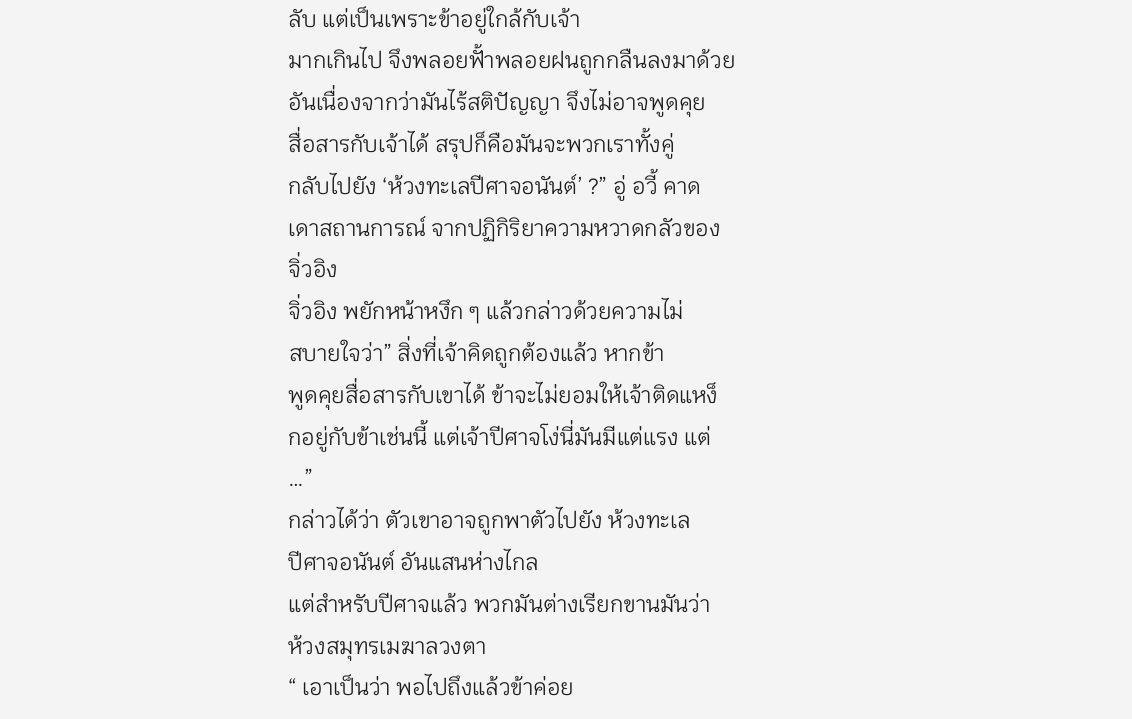ลับ แต่เป็นเพราะข้าอยู่ใกล้กับเจ้า
มากเกินไป จึงพลอยฟั้าพลอยฝนถูกกลืนลงมาด้วย
อันเนื่องจากว่ามันไร้สติปัญญา จึงไม่อาจพูดคุย
สื่อสารกับเจ้าได้ สรุปก็คือมันจะพวกเราทั้งคู่
กลับไปยัง ‘ห้วงทะเลปีศาจอนันต์’ ?” อู่ อวี้ คาด
เดาสถานการณ์ จากปฏิกิริยาความหวาดกลัวของ
จิ่วอิง
จิ่วอิง พยักหน้าหงึก ๆ แล้วกล่าวด้วยความไม่
สบายใจว่า” สิ่งที่เจ้าคิดถูกต้องแล้ว หากข้า
พูดคุยสื่อสารกับเขาได้ ข้าจะไม่ยอมให้เจ้าติดแหง็
กอยู่กับข้าเช่นนี้ แต่เจ้าปีศาจโง่นี่มันมีแต่แรง แต่
…”
กล่าวได้ว่า ตัวเขาอาจถูกพาตัวไปยัง ห้วงทะเล
ปีศาจอนันต์ อันแสนห่างไกล
แต่สำหรับปีศาจแล้ว พวกมันต่างเรียกขานมันว่า
ห้วงสมุทรเมฆาลวงตา
“ เอาเป็นว่า พอไปถึงแล้วข้าค่อย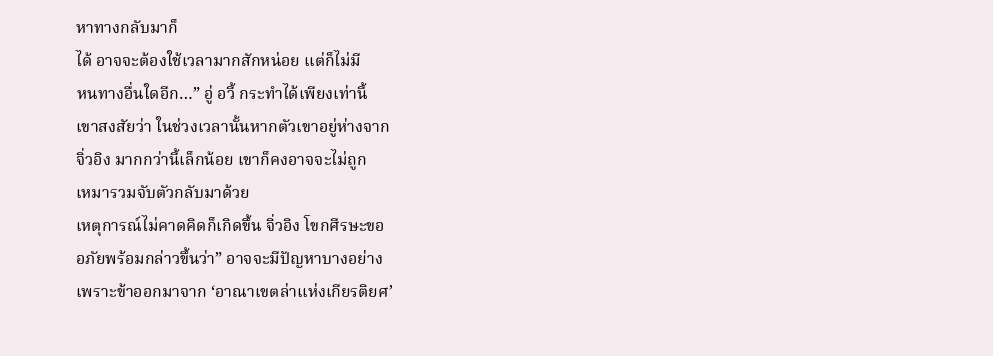หาทางกลับมาก็
ได้ อาจจะต้องใช้เวลามากสักหน่อย แต่ก็ไม่มี
หนทางอื่นใดอีก…” อู่ อวี้ กระทำได้เพียงเท่านี้
เขาสงสัยว่า ในช่วงเวลานั้นหากตัวเขาอยู่ห่างจาก
จิ่วอิง มากกว่านี้เล็กน้อย เขาก็คงอาจจะไม่ถูก
เหมารวมจับตัวกลับมาด้วย
เหตุการณ์ไม่คาดคิดก็เกิดขึ้น จิ่วอิง โขกศีรษะขอ
อภัยพร้อมกล่าวขึ้นว่า” อาจจะมีปัญหาบางอย่าง
เพราะข้าออกมาจาก ‘อาณาเขตล่าแห่งเกียรติยศ’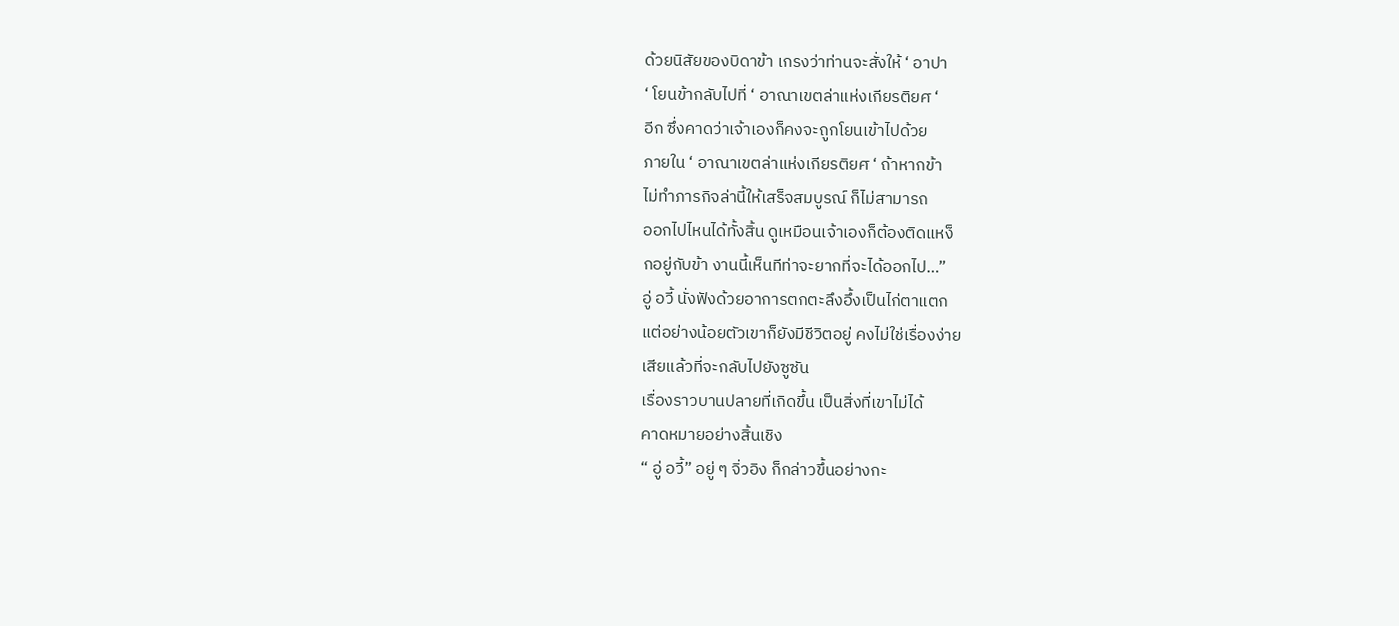ด้วยนิสัยของบิดาข้า เกรงว่าท่านจะสั่งให้ ‘ อาปา
‘ โยนข้ากลับไปที่ ‘ อาณาเขตล่าแห่งเกียรติยศ ‘
อีก ซึ่งคาดว่าเจ้าเองก็คงจะถูกโยนเข้าไปด้วย
ภายใน ‘ อาณาเขตล่าแห่งเกียรติยศ ‘ ถ้าหากข้า
ไม่ทำภารกิจล่านี้ให้เสร็จสมบูรณ์ ก็ไม่สามารถ
ออกไปไหนได้ทั้งสิ้น ดูเหมือนเจ้าเองก็ต้องติดแหง็
กอยู่กับข้า งานนี้เห็นทีท่าจะยากที่จะได้ออกไป…”
อู่ อวี้ นั่งฟังด้วยอาการตกตะลึงอึ้งเป็นไก่ตาแตก
แต่อย่างน้อยตัวเขาก็ยังมีชีวิตอยู่ คงไม่ใช่เรื่องง่าย
เสียแล้วที่จะกลับไปยังซูซัน
เรื่องราวบานปลายที่เกิดขึ้น เป็นสิ่งที่เขาไม่ได้
คาดหมายอย่างสิ้นเชิง
“ อู่ อวี้” อยู่ ๆ จิ่วอิง ก็กล่าวขึ้นอย่างกะ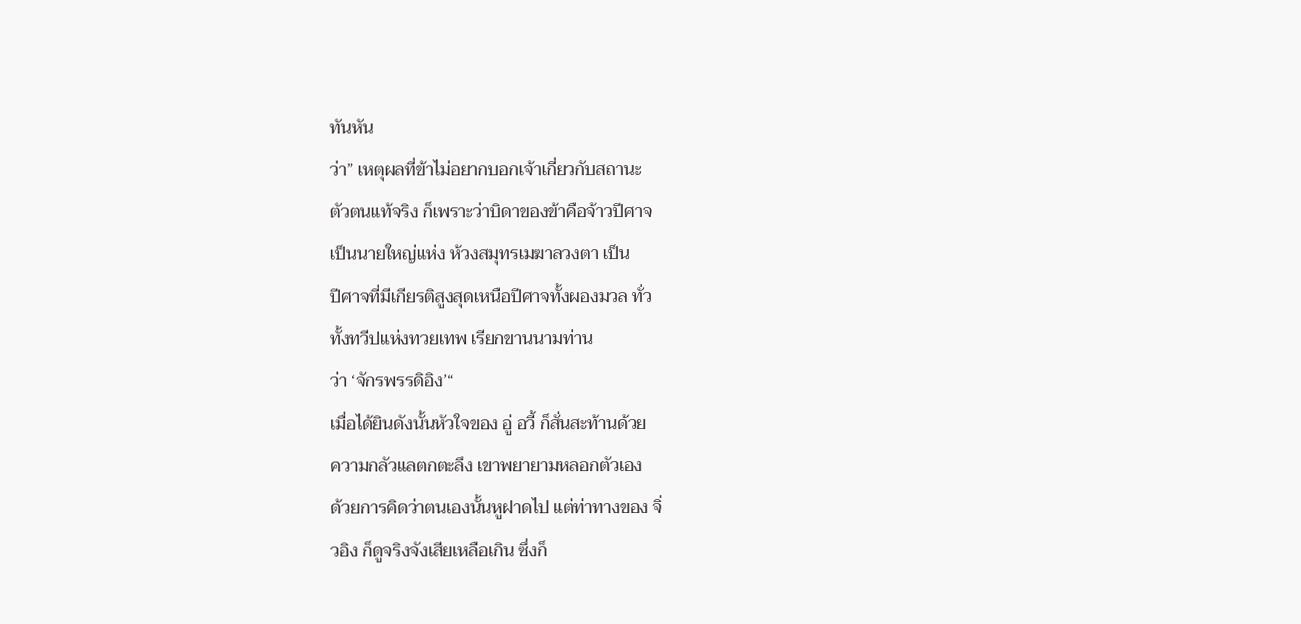ทันหัน
ว่า” เหตุผลที่ข้าไม่อยากบอกเจ้าเกี่ยวกับสถานะ
ตัวตนแท้จริง ก็เพราะว่าบิดาของข้าคือจ้าวปีศาจ
เป็นนายใหญ่แห่ง ห้วงสมุทรเมฆาลวงตา เป็น
ปีศาจที่มีเกียรติสูงสุดเหนือปีศาจทั้งผองมวล ทั่ว
ทั้งทวีปแห่งทวยเทพ เรียกขานนามท่าน
ว่า ‘จักรพรรดิอิง’“
เมื่อได้ยินดังนั้นหัวใจของ อู่ อวี้ ก็สั่นสะท้านด้วย
ความกลัวแลตกตะลึง เขาพยายามหลอกตัวเอง
ด้วยการคิดว่าตนเองนั้นหูฝาดไป แต่ท่าทางของ จิ่
วอิง ก็ดูจริงจังเสียเหลือเกิน ซึ่งก็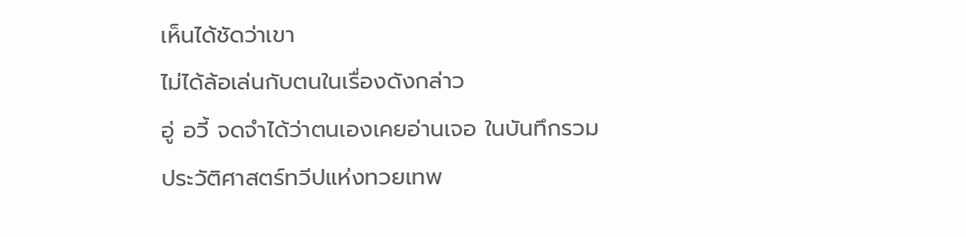เห็นได้ชัดว่าเขา
ไม่ได้ล้อเล่นกับตนในเรื่องดังกล่าว
อู่ อวี้ จดจำได้ว่าตนเองเคยอ่านเจอ ในบันทึกรวม
ประวัติศาสตร์ทวีปแห่งทวยเทพ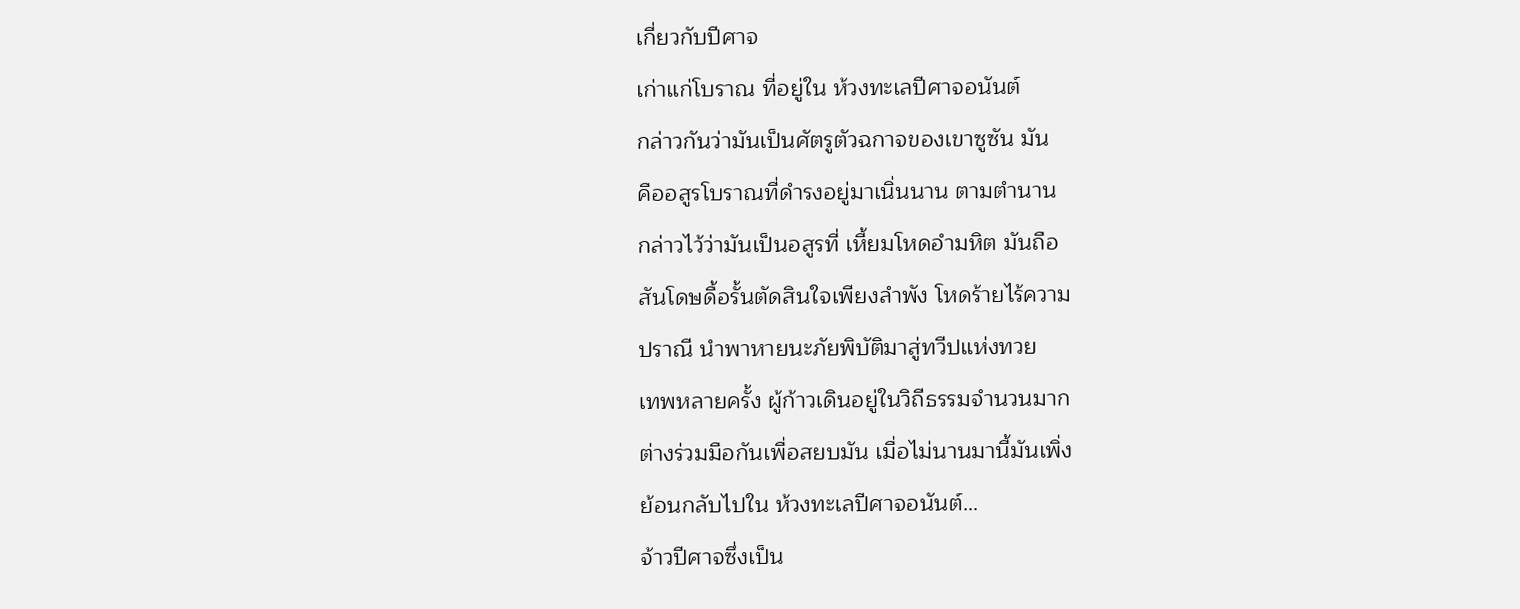เกี่ยวกับปีศาจ
เก่าแก่โบราณ ที่อยู่ใน ห้วงทะเลปีศาจอนันต์
กล่าวกันว่ามันเป็นศัตรูตัวฉกาจของเขาซูซัน มัน
คืออสูรโบราณที่ดำรงอยู่มาเนิ่นนาน ตามตำนาน
กล่าวไว้ว่ามันเป็นอสูรที่ เหี้ยมโหดอำมหิต มันถือ
สันโดษดื้อรั้นตัดสินใจเพียงลำพัง โหดร้ายไร้ความ
ปราณี นำพาหายนะภัยพิบัติมาสู่ทวีปแห่งทวย
เทพหลายครั้ง ผู้ก้าวเดินอยู่ในวิถีธรรมจำนวนมาก
ต่างร่วมมือกันเพื่อสยบมัน เมื่อไม่นานมานี้มันเพิ่ง
ย้อนกลับไปใน ห้วงทะเลปีศาจอนันต์…
จ้าวปีศาจซึ่งเป็น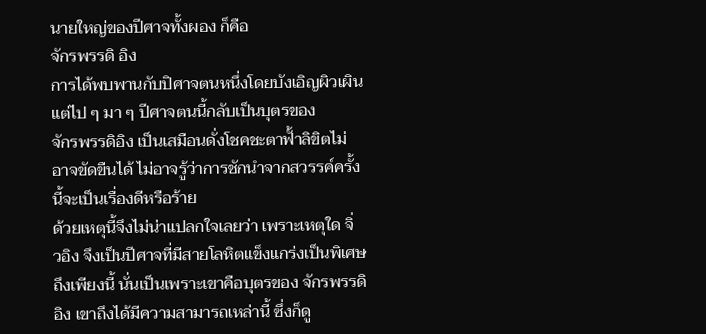นายใหญ่ของปีศาจทั้งผอง ก็คือ
จักรพรรดิ อิง
การได้พบพานกับปิศาจตนหนึ่งโดยบังเอิญผิวเผิน
แต่ไป ๆ มา ๆ ปีศาจตนนี้กลับเป็นบุตรของ
จักรพรรดิอิง เป็นเสมือนดั่งโชคชะตาฟั้าลิขิตไม่
อาจขัดขืนได้ ไม่อาจรู้ว่าการชักนำจากสวรรค์ครั้ง
นี้จะเป็นเรื่องดีหรือร้าย
ด้วยเหตุนี้จึงไม่น่าแปลกใจเลยว่า เพราะเหตุใด จิ่
วอิง จึงเป็นปีศาจที่มีสายโลหิตแข็งแกร่งเป็นพิเศษ
ถึงเพียงนี้ นั่นเป็นเพราะเขาคือบุตรของ จักรพรรดิ
อิง เขาถึงได้มีความสามารถเหล่านี้ ซึ่งก็ดู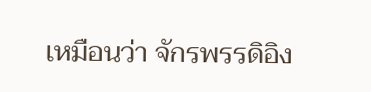เหมือนว่า จักรพรรดิอิง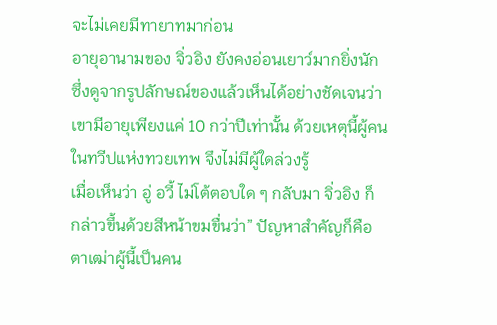จะไม่เคยมีทายาทมาก่อน
อายุอานามของ จิ่วอิง ยังคงอ่อนเยาว์มากยิ่งนัก
ซึ่งดูจากรูปลักษณ์ของแล้วเห็นได้อย่างชัดเจนว่า
เขามีอายุเพียงแค่ 10 กว่าปีเท่านั้น ด้วยเหตุนี้ผู้คน
ในทวีปแห่งทวยเทพ จึงไม่มีผู้ใดล่วงรู้
เมื่อเห็นว่า อู่ อวี้ ไม่โต้ตอบใด ๆ กลับมา จิ่วอิง ก็
กล่าวขึ้นด้วยสีหน้าขมขื่นว่า” ปัญหาสำคัญก็คือ
ตาเฒ่าผู้นี้เป็นคน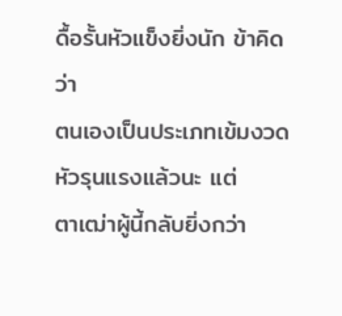ดื้อรั้นหัวแข็งยิ่งนัก ข้าคิดว่า
ตนเองเป็นประเภทเข้มงวดหัวรุนแรงแล้วนะ แต่
ตาเฒ่าผู้นี้กลับยิ่งกว่า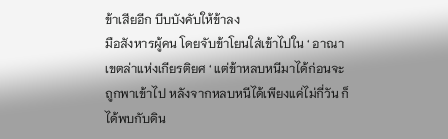ข้าเสียอีก บีบบังคับให้ข้าลง
มือสังหารผู้คน โดยจับข้าโยนใส่เข้าไปใน ‘ อาณา
เขตล่าแห่งเกียรติยศ ‘ แต่ข้าหลบหนีมาได้ก่อนจะ
ถูกพาเข้าไป หลังจากหลบหนีได้เพียงแค่ไม่กี่วัน ก็
ได้พบกับดิน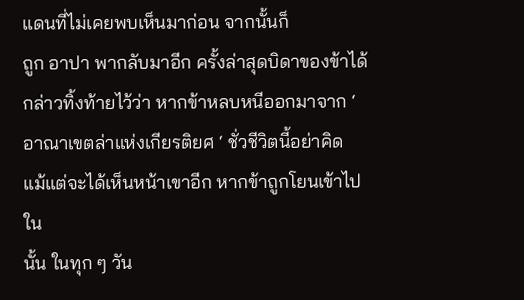แดนที่ไม่เคยพบเห็นมาก่อน จากนั้นก็
ถูก อาปา พากลับมาอีก ครั้งล่าสุดบิดาของข้าได้
กล่าวทิ้งท้ายไว้ว่า หากข้าหลบหนีออกมาจาก ‘
อาณาเขตล่าแห่งเกียรติยศ ‘ ชั่วชีวิตนี้อย่าคิด
แม้แต่จะได้เห็นหน้าเขาอีก หากข้าถูกโยนเข้าไปใน
นั้น ในทุก ๆ วัน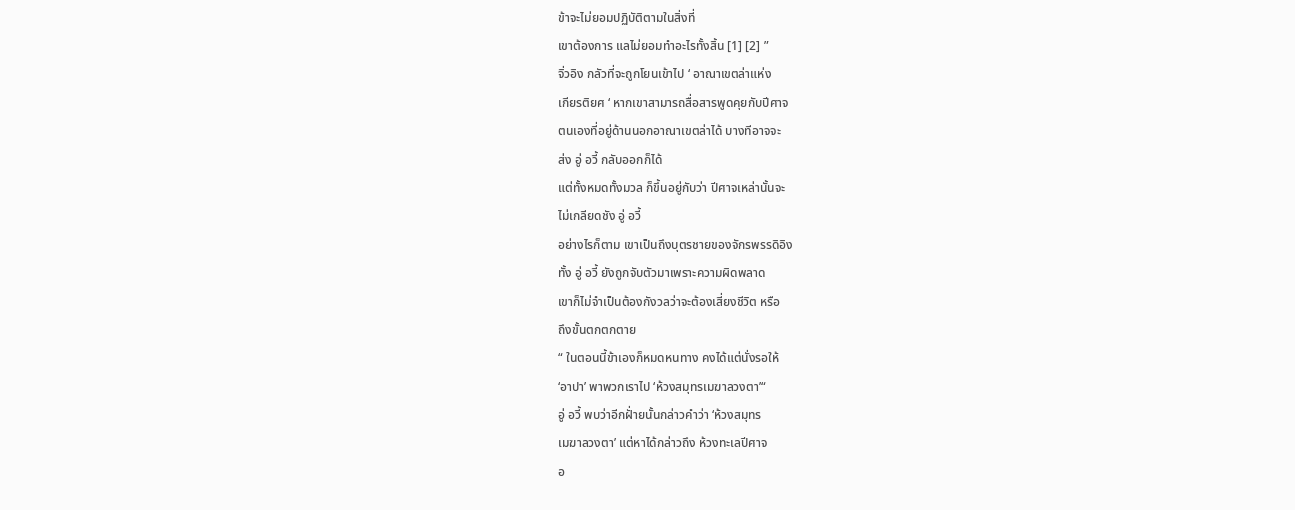ข้าจะไม่ยอมปฏิบัติตามในสิ่งที่
เขาต้องการ แลไม่ยอมทำอะไรทั้งสิ้น [1] [2] ”
จิ่วอิง กลัวที่จะถูกโยนเข้าไป ‘ อาณาเขตล่าแห่ง
เกียรติยศ ‘ หากเขาสามารถสื่อสารพูดคุยกับปีศาจ
ตนเองที่อยู่ด้านนอกอาณาเขตล่าได้ บางทีอาจจะ
ส่ง อู่ อวี้ กลับออกก็ได้
แต่ทั้งหมดทั้งมวล ก็ขึ้นอยู่กับว่า ปีศาจเหล่านั้นจะ
ไม่เกลียดชัง อู่ อวี้
อย่างไรก็ตาม เขาเป็นถึงบุตรชายของจักรพรรดิอิง
ทั้ง อู่ อวี้ ยังถูกจับตัวมาเพราะความผิดพลาด
เขาก็ไม่จำเป็นต้องกังวลว่าจะต้องเสี่ยงชีวิต หรือ
ถึงขั้นตกตกตาย
“ ในตอนนี้ข้าเองก็หมดหนทาง คงได้แต่นั่งรอให้
‘อาปา’ พาพวกเราไป ‘ห้วงสมุทรเมฆาลวงตา’“
อู่ อวี้ พบว่าอีกฝั่ายนั้นกล่าวคำว่า ‘ห้วงสมุทร
เมฆาลวงตา’ แต่หาได้กล่าวถึง ห้วงทะเลปีศาจ
อ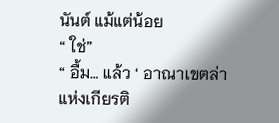นันต์ แม้แต่น้อย
“ ใช่”
“ อื้ม… แล้ว ‘ อาณาเขตล่าแห่งเกียรติ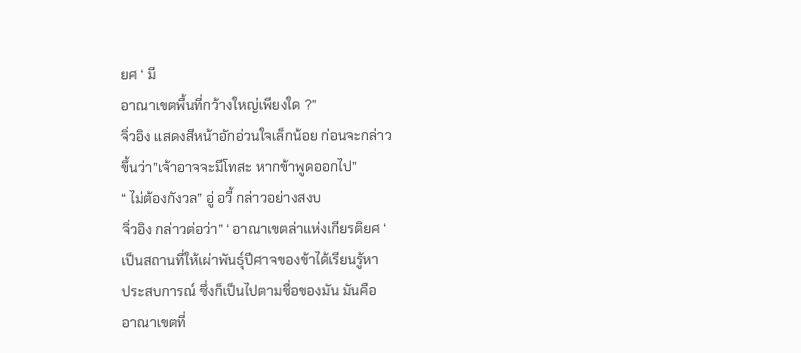ยศ ‘ มี
อาณาเขตพื้นที่กว้างใหญ่เพียงใด ?”
จิ่วอิง แสดงสีหน้าอักอ่วนใจเล็กน้อย ก่อนจะกล่าว
ขึ้นว่า”เจ้าอาจจะมีโทสะ หากข้าพูดออกไป”
“ ไม่ต้องกังวล” อู่ อวี้ กล่าวอย่างสงบ
จิ่วอิง กล่าวต่อว่า” ‘ อาณาเขตล่าแห่งเกียรติยศ ‘
เป็นสถานที่ให้เผ่าพันธุ์ปีศาจของข้าได้เรียนรู้หา
ประสบการณ์ ซึ่งก็เป็นไปตามชื่อของมัน มันคือ
อาณาเขตที่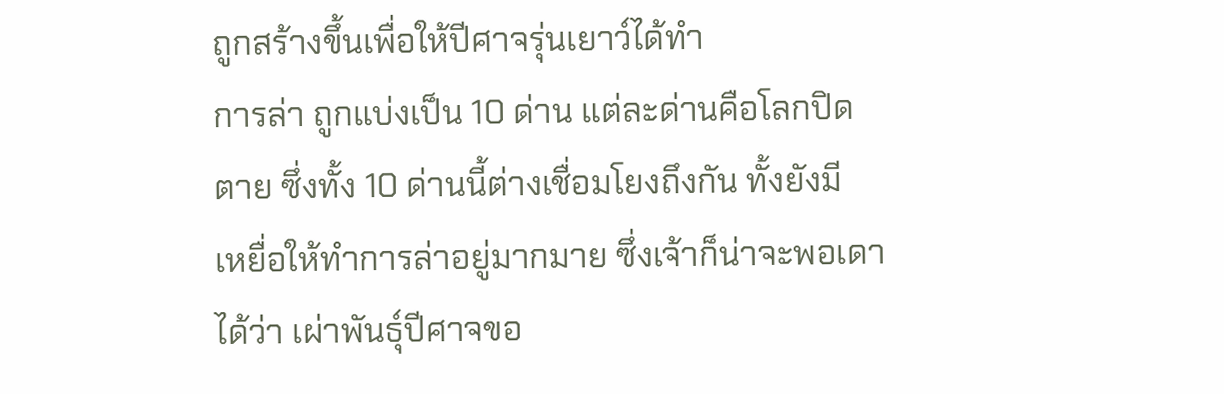ถูกสร้างขึ้นเพื่อให้ปีศาจรุ่นเยาว์ได้ทำ
การล่า ถูกแบ่งเป็น 10 ด่าน แต่ละด่านคือโลกปิด
ตาย ซึ่งทั้ง 10 ด่านนี้ต่างเชื่อมโยงถึงกัน ทั้งยังมี
เหยื่อให้ทำการล่าอยู่มากมาย ซึ่งเจ้าก็น่าจะพอเดา
ได้ว่า เผ่าพันธุ์ปีศาจขอ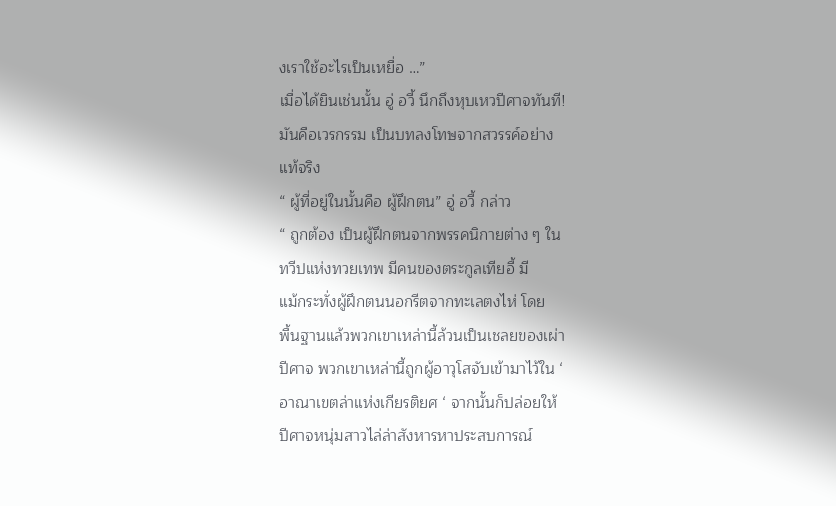งเราใช้อะไรเป็นเหยื่อ …”
เมื่อได้ยินเช่นนั้น อู่ อวี้ นึกถึงหุบเหวปีศาจทันที!
มันคือเวรกรรม เป็นบทลงโทษจากสวรรค์อย่าง
แท้จริง
“ ผู้ที่อยู่ในนั้นคือ ผู้ฝึกตน” อู่ อวี้ กล่าว
“ ถูกต้อง เป็นผู้ฝึกตนจากพรรคนิกายต่าง ๆ ใน
ทวีปแห่งทวยเทพ มีคนของตระกูลเทียอี้ มี
แม้กระทั่งผู้ฝึกตนนอกรีตจากทะเลตงไห่ โดย
พื้นฐานแล้วพวกเขาเหล่านี้ล้วนเป็นเชลยของเผ่า
ปีศาจ พวกเขาเหล่านี้ถูกผู้อาวุโสจับเข้ามาไว้ใน ‘
อาณาเขตล่าแห่งเกียรติยศ ‘ จากนั้นก็ปล่อยให้
ปีศาจหนุ่มสาวไล่ล่าสังหารหาประสบการณ์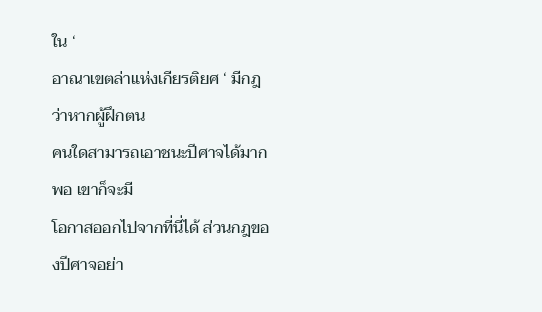ใน ‘
อาณาเขตล่าแห่งเกียรติยศ ‘ มีกฎว่าหากผู้ฝึกตน
คนใดสามารถเอาชนะปีศาจได้มากพอ เขาก็จะมี
โอกาสออกไปจากที่นี่ได้ ส่วนกฎของปีศาจอย่า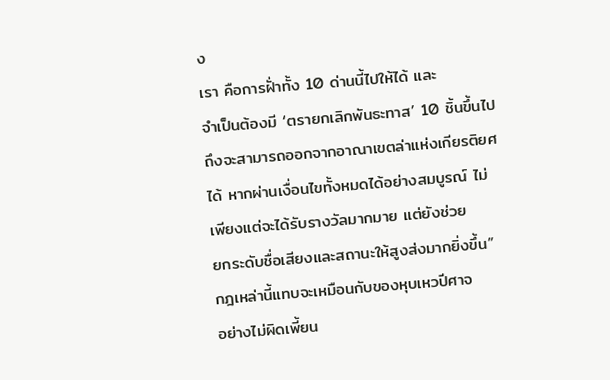ง
เรา คือการฝั่าทั้ง 10 ด่านนี้ไปให้ได้ และ
จำเป็นต้องมี ‘ตรายกเลิกพันธะทาส’ 10 ชิ้นขึ้นไป
ถึงจะสามารถออกจากอาณาเขตล่าแห่งเกียรติยศ
ได้ หากผ่านเงื่อนไขทั้งหมดได้อย่างสมบูรณ์ ไม่
เพียงแต่จะได้รับรางวัลมากมาย แต่ยังช่วย
ยกระดับชื่อเสียงและสถานะให้สูงส่งมากยิ่งขึ้น”
กฎเหล่านี้แทบจะเหมือนกับของหุบเหวปีศาจ
อย่างไม่ผิดเพี้ยน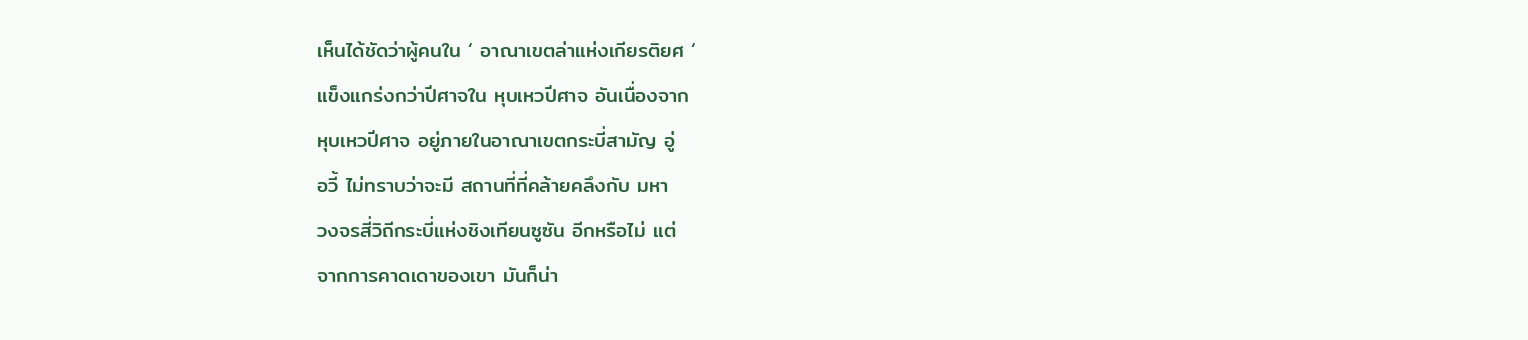เห็นได้ชัดว่าผู้คนใน ‘ อาณาเขตล่าแห่งเกียรติยศ ‘
แข็งแกร่งกว่าปีศาจใน หุบเหวปีศาจ อันเนื่องจาก
หุบเหวปีศาจ อยู่ภายในอาณาเขตกระบี่สามัญ อู่
อวี้ ไม่ทราบว่าจะมี สถานที่ที่คล้ายคลึงกับ มหา
วงจรสี่วิถีกระบี่แห่งชิงเทียนซูซัน อีกหรือไม่ แต่
จากการคาดเดาของเขา มันก็น่า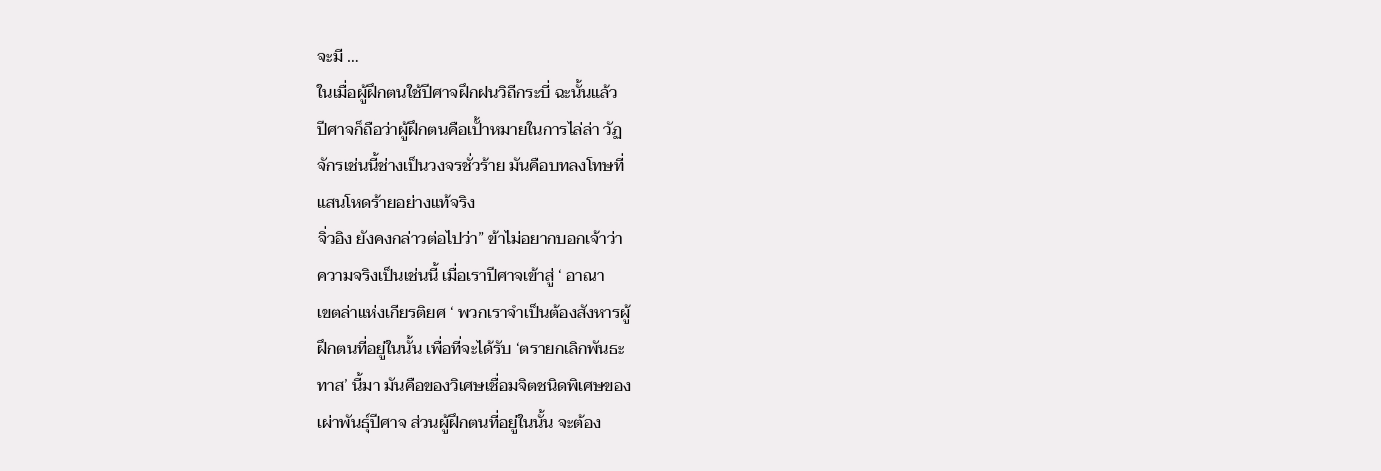จะมี …
ในเมื่อผู้ฝึกตนใช้ปีศาจฝึกฝนวิถีกระบี่ ฉะนั้นแล้ว
ปีศาจก็ถือว่าผู้ฝึกตนคือเปั้าหมายในการไล่ล่า วัฏ
จักรเช่นนี้ช่างเป็นวงจรชั่วร้าย มันคือบทลงโทษที่
แสนโหดร้ายอย่างแท้จริง
จิ่วอิง ยังคงกล่าวต่อไปว่า” ข้าไม่อยากบอกเจ้าว่า
ความจริงเป็นเช่นนี้ เมื่อเราปีศาจเข้าสู่ ‘ อาณา
เขตล่าแห่งเกียรติยศ ‘ พวกเราจำเป็นต้องสังหารผู้
ฝึกตนที่อยู่ในนั้น เพื่อที่จะได้รับ ‘ตรายกเลิกพันธะ
ทาส’ นี้มา มันคือของวิเศษเชื่อมจิตชนิดพิเศษของ
เผ่าพันธุ์ปีศาจ ส่วนผู้ฝึกตนที่อยู่ในนั้น จะต้อง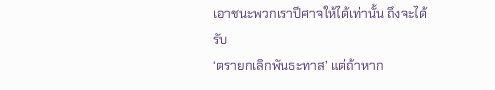เอาชนะพวกเราปีศาจให้ได้เท่านั้น ถึงจะได้รับ
‘ตรายกเลิกพันธะทาส’ แต่ถ้าหาก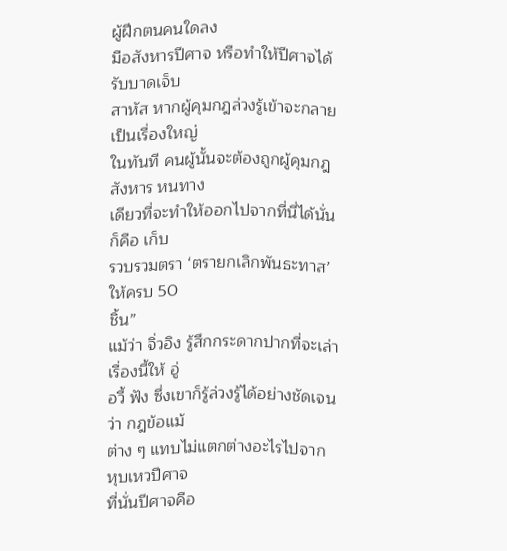ผู้ฝึกตนคนใดลง
มือสังหารปีศาจ หรือทำให้ปีศาจได้รับบาดเจ็บ
สาหัส หากผู้คุมกฎล่วงรู้เข้าจะกลายเป็นเรื่องใหญ่
ในทันที คนผู้นั้นจะต้องถูกผู้คุมกฎสังหาร หนทาง
เดียวที่จะทำให้ออกไปจากที่นี่ได้นั่นก็คือ เก็บ
รวบรวมตรา ‘ตรายกเลิกพันธะทาส’ ให้ครบ 50
ชิ้น”
แม้ว่า จิ่วอิง รู้สึกกระดากปากที่จะเล่าเรื่องนี้ให้ อู่
อวี้ ฟัง ซึ่งเขาก็รู้ล่วงรู้ได้อย่างชัดเจนว่า กฎข้อแม้
ต่าง ๆ แทบไม่แตกต่างอะไรไปจาก หุบเหวปีศาจ
ที่นั่นปีศาจคือ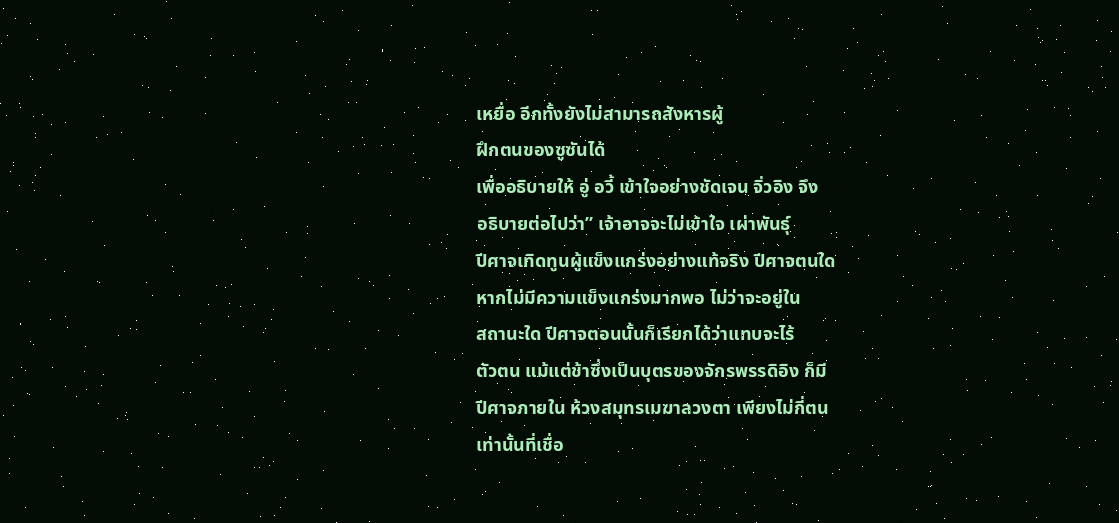เหยื่อ อีกทั้งยังไม่สามารถสังหารผู้
ฝึกตนของซูซันได้
เพื่ออธิบายให้ อู่ อวี้ เข้าใจอย่างชัดเจน จิ่วอิง จึง
อธิบายต่อไปว่า” เจ้าอาจจะไม่เข้าใจ เผ่าพันธุ์
ปีศาจเทิดทูนผู้แข็งแกร่งอย่างแท้จริง ปีศาจตนใด
หากไม่มีความแข็งแกร่งมากพอ ไม่ว่าจะอยู่ใน
สถานะใด ปีศาจตอนนั้นก็เรียกได้ว่าแทบจะไร้
ตัวตน แม้แต่ข้าซึ่งเป็นบุตรของจักรพรรดิอิง ก็มี
ปีศาจภายใน ห้วงสมุทรเมฆาลวงตา เพียงไม่กี่ตน
เท่านั้นที่เชื่อ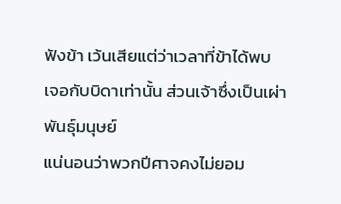ฟังข้า เว้นเสียแต่ว่าเวลาที่ข้าได้พบ
เจอกับบิดาเท่านั้น ส่วนเจ้าซึ่งเป็นเผ่าพันธุ์มนุษย์
แน่นอนว่าพวกปีศาจคงไม่ยอม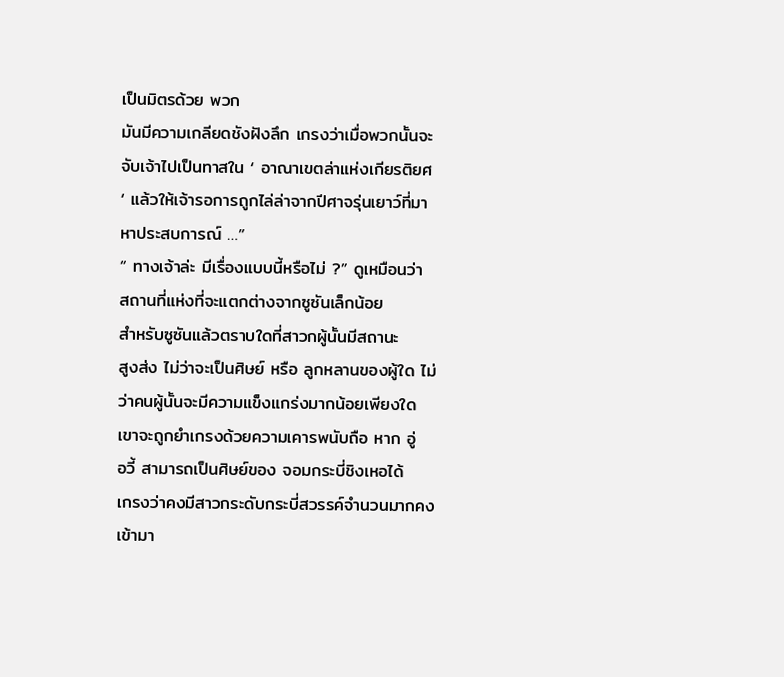เป็นมิตรด้วย พวก
มันมีความเกลียดชังฝังลึก เกรงว่าเมื่อพวกนั้นจะ
จับเจ้าไปเป็นทาสใน ‘ อาณาเขตล่าแห่งเกียรติยศ
‘ แล้วให้เจ้ารอการถูกไล่ล่าจากปีศาจรุ่นเยาว์ที่มา
หาประสบการณ์ …”
“ ทางเจ้าล่ะ มีเรื่องแบบนี้หรือไม่ ?” ดูเหมือนว่า
สถานที่แห่งที่จะแตกต่างจากซูซันเล็กน้อย
สำหรับซูซันแล้วตราบใดที่สาวกผู้นั้นมีสถานะ
สูงส่ง ไม่ว่าจะเป็นศิษย์ หรือ ลูกหลานของผู้ใด ไม่
ว่าคนผู้นั้นจะมีความแข็งแกร่งมากน้อยเพียงใด
เขาจะถูกยำเกรงด้วยความเคารพนับถือ หาก อู่
อวี้ สามารถเป็นศิษย์ของ จอมกระบี่ชิงเหอได้
เกรงว่าคงมีสาวกระดับกระบี่สวรรค์จำนวนมากคง
เข้ามา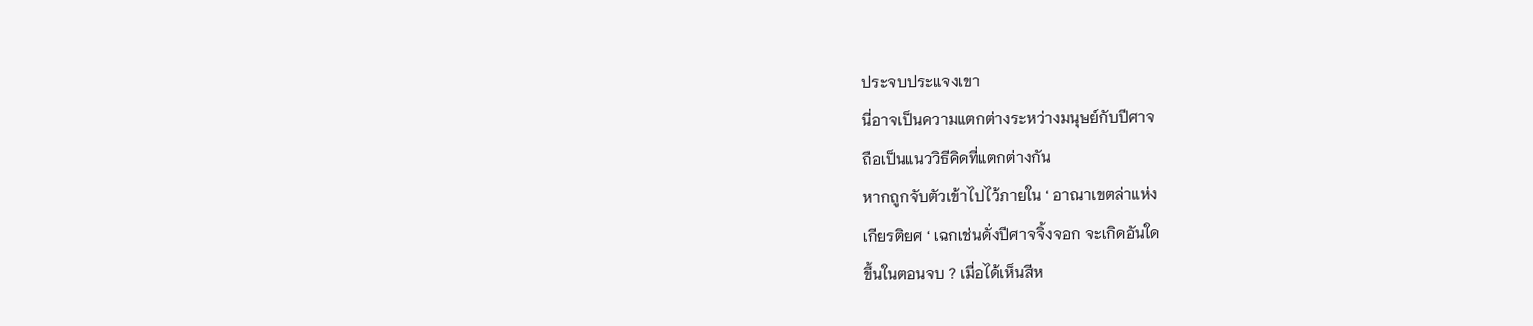ประจบประแจงเขา
นี่อาจเป็นความแตกต่างระหว่างมนุษย์กับปีศาจ
ถือเป็นแนววิธีคิดที่แตกต่างกัน
หากถูกจับตัวเข้าไปไว้ภายใน ‘ อาณาเขตล่าแห่ง
เกียรติยศ ‘ เฉกเช่นดั่งปีศาจจิ้งจอก จะเกิดอันใด
ขึ้นในตอนจบ ? เมื่อได้เห็นสีห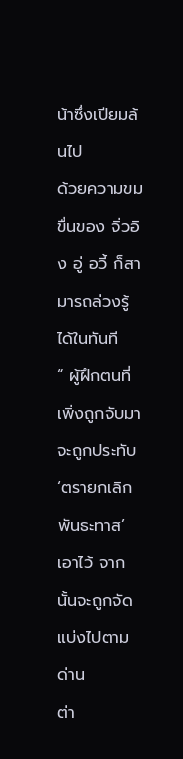น้าซึ่งเปียมล้นไป
ด้วยความขมขื่นของ จิ่วอิง อู่ อวี้ ก็สามารถล่วงรู้
ได้ในทันที
“ ผู้ฝึกตนที่เพิ่งถูกจับมา จะถูกประทับ ‘ตรายกเลิก
พันธะทาส’ เอาไว้ จากนั้นจะถูกจัดแบ่งไปตามด่าน
ต่า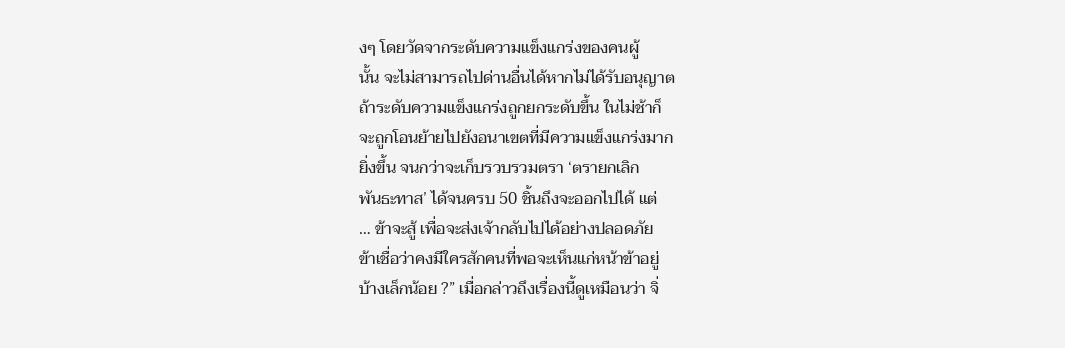งๆ โดยวัดจากระดับความแข็งแกร่งของคนผู้
นั้น จะไม่สามารถไปด่านอื่นได้หากไม่ได้รับอนุญาต
ถ้าระดับความแข็งแกร่งถูกยกระดับขึ้น ในไม่ช้าก็
จะถูกโอนย้ายไปยังอนาเขตที่มีความแข็งแกร่งมาก
ยิ่งขึ้น จนกว่าจะเก็บรวบรวมตรา ‘ตรายกเลิก
พันธะทาส’ ได้จนครบ 50 ชิ้นถึงจะออกไปได้ แต่
… ข้าจะสู้ เพื่อจะส่งเจ้ากลับไปได้อย่างปลอดภัย
ข้าเชื่อว่าคงมีใครสักคนที่พอจะเห็นแก่หน้าข้าอยู่
บ้างเล็กน้อย ?” เมื่อกล่าวถึงเรื่องนี้ดูเหมือนว่า จิ่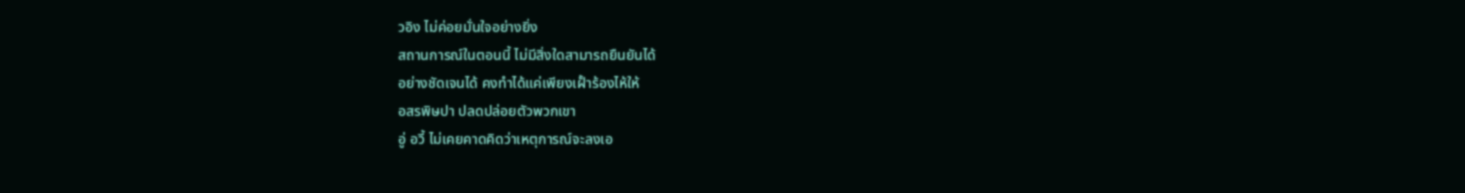วอิง ไม่ค่อยมั่นใจอย่างยิ่ง
สถานการณ์ในตอนนี้ ไม่มีสิ่งใดสามารถยืนยันได้
อย่างชัดเจนได้ คงทำได้แค่เพียงเฝั้าร้องไห้ให้
อสรพิษปา ปลดปล่อยตัวพวกเขา
อู่ อวี้ ไม่เคยคาดคิดว่าเหตุการณ์จะลงเอ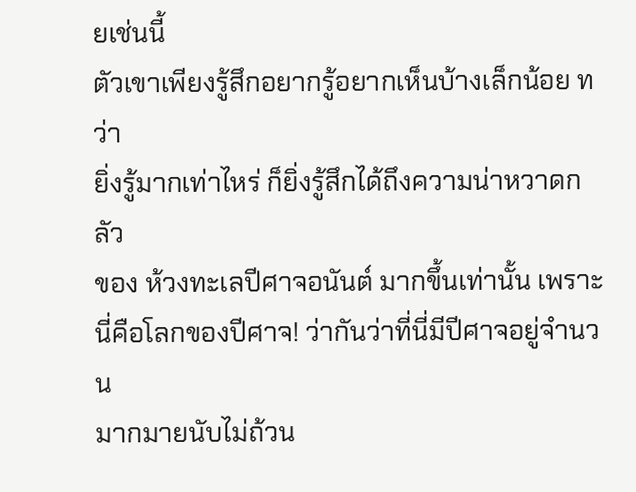ยเช่นนี้
ตัวเขาเพียงรู้สึกอยากรู้อยากเห็นบ้างเล็กน้อย ทว่า
ยิ่งรู้มากเท่าไหร่ ก็ยิ่งรู้สึกได้ถึงความน่าหวาดกลัว
ของ ห้วงทะเลปีศาจอนันต์ มากขึ้นเท่านั้น เพราะ
นี่คือโลกของปีศาจ! ว่ากันว่าที่นี่มีปีศาจอยู่จำนวน
มากมายนับไม่ถ้วน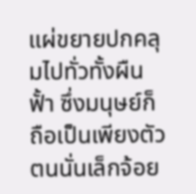แผ่ขยายปกคลุมไปทั่วทั้งผืน
ฟั้า ซึ่งมนุษย์ก็ถือเป็นเพียงตัวตนนั่นเล็กจ้อย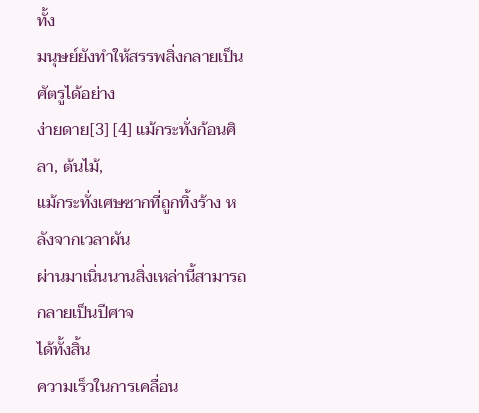ทั้ง
มนุษย์ยังทำให้สรรพสิ่งกลายเป็นศัตรูได้อย่าง
ง่ายดาย[3] [4] แม้กระทั่งก้อนศิลา, ต้นไม้,
แม้กระทั่งเศษซากที่ถูกทิ้งร้าง หลังจากเวลาผัน
ผ่านมาเนิ่นนานสิ่งเหล่านี้สามารถกลายเป็นปีศาจ
ได้ทั้งสิ้น
ความเร็วในการเคลื่อน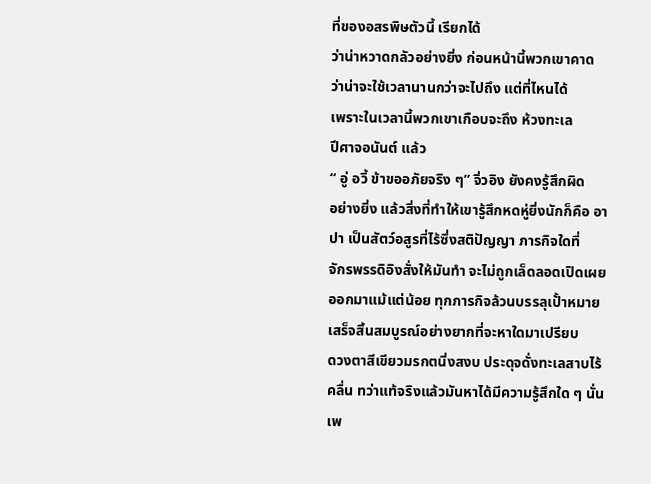ที่ของอสรพิษตัวนี้ เรียกได้
ว่าน่าหวาดกลัวอย่างยิ่ง ก่อนหน้านี้พวกเขาคาด
ว่าน่าจะใช้เวลานานกว่าจะไปถึง แต่ที่ไหนได้
เพราะในเวลานี้พวกเขาเกือบจะถึง ห้วงทะเล
ปีศาจอนันต์ แล้ว
“ อู่ อวี้ ข้าขออภัยจริง ๆ” จิ่วอิง ยังคงรู้สึกผิด
อย่างยิ่ง แล้วสิ่งที่ทำให้เขารู้สึกหดหู่ยิ่งนักก็คือ อา
ปา เป็นสัตว์อสูรที่ไร้ซึ่งสติปัญญา ภารกิจใดที่
จักรพรรดิอิงสั่งให้มันทำ จะไม่ถูกเล็ดลอดเปิดเผย
ออกมาแม้แต่น้อย ทุกภารกิจล้วนบรรลุเปั้าหมาย
เสร็จสิ้นสมบูรณ์อย่างยากที่จะหาใดมาเปรียบ
ดวงตาสีเขียวมรกตนิ่งสงบ ประดุจดั่งทะเลสาบไร้
คลื่น ทว่าแท้จริงแล้วมันหาได้มีความรู้สึกใด ๆ นั่น
เพ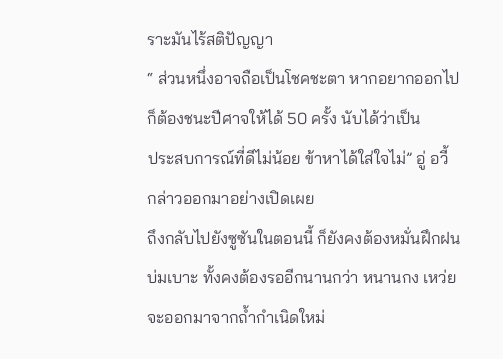ราะมันไร้สติปัญญา
“ ส่วนหนึ่งอาจถือเป็นโชคชะตา หากอยากออกไป
ก็ต้องชนะปีศาจให้ได้ 50 ครั้ง นับได้ว่าเป็น
ประสบการณ์ที่ดีไม่น้อย ข้าหาได้ใส่ใจไม่” อู่ อวี้
กล่าวออกมาอย่างเปิดเผย
ถึงกลับไปยังซูซันในตอนนี้ ก็ยังคงต้องหมั่นฝึกฝน
บ่มเบาะ ทั้งคงต้องรออีกนานกว่า หนานกง เหว่ย
จะออกมาจากถ้ำกำเนิดใหม่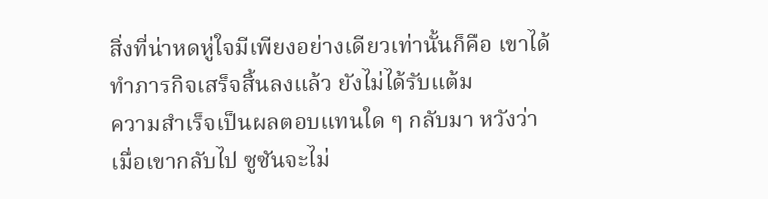สิ่งที่น่าหดหู่ใจมีเพียงอย่างเดียวเท่านั้นก็คือ เขาได้
ทำภารกิจเสร็จสิ้นลงแล้ว ยังไม่ได้รับแต้ม
ความสำเร็จเป็นผลตอบแทนใด ๆ กลับมา หวังว่า
เมื่อเขากลับไป ซูซันจะไม่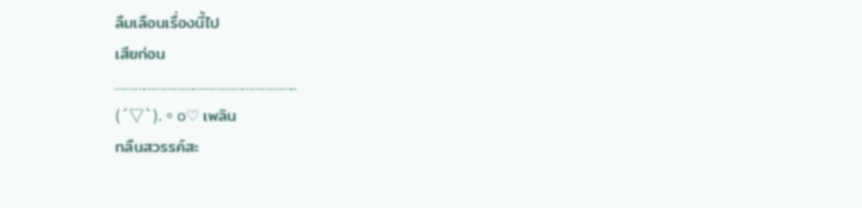ลืมเลือนเรื่องนี้ไป
เสียก่อน
………………………………………………..
(´▽`).。o♡ เพลิน
กลืนสวรรค์สะ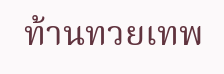ท้านทวยเทพ